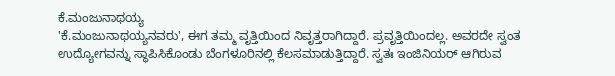ಕೆ.ಮಂಜುನಾಥಯ್ಯ
'ಕೆ.ಮಂಜುನಾಥಯ್ಯನವರು', ಈಗ ತಮ್ಮ ವೃತ್ತಿಯಿಂದ ನಿವೃತ್ತರಾಗಿದ್ದಾರೆ. ಪ್ರವೃತ್ತಿಯಿಂದಲ್ಲ. ಅವರದೇ ಸ್ವಂತ ಉದ್ಯೋಗವನ್ನು ಸ್ಥಾಪಿಸಿಕೊಂಡು ಬೆಂಗಳೂರಿನಲ್ಲಿ ಕೆಲಸಮಾಡುತ್ತಿದ್ದಾರೆ. ಸ್ವತಃ ಇಂಜಿನಿಯರ್ ಆಗಿರುವ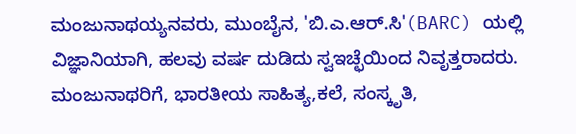ಮಂಜುನಾಥಯ್ಯನವರು, ಮುಂಬೈನ, 'ಬಿ.ಎ.ಆರ್.ಸಿ'(BARC) ಯಲ್ಲಿ ವಿಜ್ಞಾನಿಯಾಗಿ, ಹಲವು ವರ್ಷ ದುಡಿದು ಸ್ವಇಚ್ಛೆಯಿಂದ ನಿವೃತ್ತರಾದರು. ಮಂಜುನಾಥರಿಗೆ, ಭಾರತೀಯ ಸಾಹಿತ್ಯ,ಕಲೆ, ಸಂಸ್ಕೃತಿ,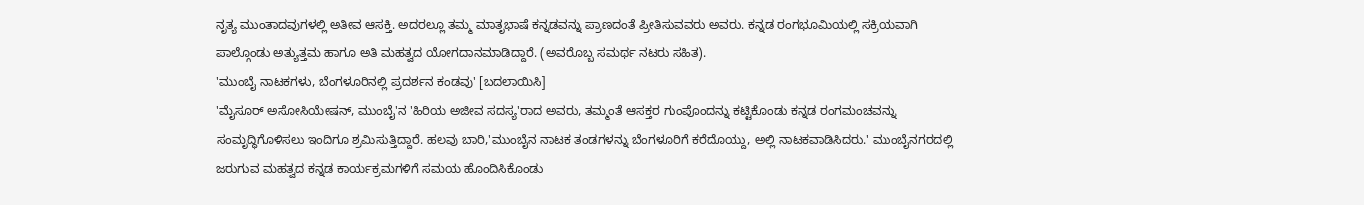ನೃತ್ಯ ಮುಂತಾದವುಗಳಲ್ಲಿ ಅತೀವ ಆಸಕ್ತಿ. ಅದರಲ್ಲೂ ತಮ್ಮ ಮಾತೃಭಾಷೆ ಕನ್ನಡವನ್ನು ಪ್ರಾಣದಂತೆ ಪ್ರೀತಿಸುವವರು ಅವರು. ಕನ್ನಡ ರಂಗಭೂಮಿಯಲ್ಲಿ ಸಕ್ರಿಯವಾಗಿ ಪಾಲ್ಗೊಂಡು ಅತ್ಯುತ್ತಮ ಹಾಗೂ ಅತಿ ಮಹತ್ವದ ಯೋಗದಾನಮಾಡಿದ್ದಾರೆ. (ಅವರೊಬ್ಬ ಸಮರ್ಥ ನಟರು ಸಹಿತ).
'ಮುಂಬೈ ನಾಟಕಗಳು, ಬೆಂಗಳೂರಿನಲ್ಲಿ ಪ್ರದರ್ಶನ ಕಂಡವು' [ಬದಲಾಯಿಸಿ]
'ಮೈಸೂರ್ ಅಸೋಸಿಯೇಷನ್, ಮುಂಬೈ'ನ 'ಹಿರಿಯ ಅಜೀವ ಸದಸ್ಯ'ರಾದ ಅವರು, ತಮ್ಮಂತೆ ಆಸಕ್ತರ ಗುಂಪೊಂದನ್ನು ಕಟ್ಟಿಕೊಂಡು ಕನ್ನಡ ರಂಗಮಂಚವನ್ನು ಸಂಮೃದ್ಧಿಗೊಳಿಸಲು ಇಂದಿಗೂ ಶ್ರಮಿಸುತ್ತಿದ್ದಾರೆ. ಹಲವು ಬಾರಿ,'ಮುಂಬೈನ ನಾಟಕ ತಂಡಗಳನ್ನು ಬೆಂಗಳೂರಿಗೆ ಕರೆದೊಯ್ದು, ಅಲ್ಲಿ ನಾಟಕವಾಡಿಸಿದರು.' ಮುಂಬೈನಗರದಲ್ಲಿ ಜರುಗುವ ಮಹತ್ವದ ಕನ್ನಡ ಕಾರ್ಯಕ್ರಮಗಳಿಗೆ ಸಮಯ ಹೊಂದಿಸಿಕೊಂಡು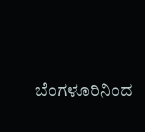ಬೆಂಗಳೂರಿನಿಂದ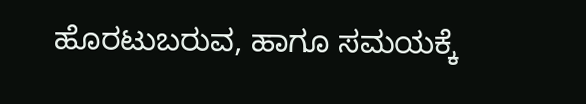ಹೊರಟುಬರುವ, ಹಾಗೂ ಸಮಯಕ್ಕೆ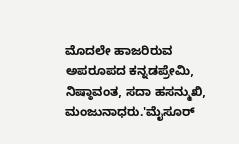ಮೊದಲೇ ಹಾಜರಿರುವ ಅಪರೂಪದ ಕನ್ನಡಪ್ರೇಮಿ, ನಿಷ್ಠಾವಂತ, ಸದಾ ಹಸನ್ಮುಖಿ, ಮಂಜುನಾಧರು.'ಮೈಸೂರ್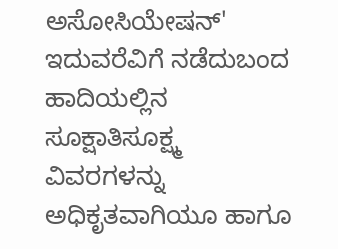ಅಸೋಸಿಯೇಷನ್' ಇದುವರೆವಿಗೆ ನಡೆದುಬಂದ ಹಾದಿಯಲ್ಲಿನ ಸೂಕ್ಷಾತಿಸೂಕ್ಷ್ಮ ವಿವರಗಳನ್ನು ಅಧಿಕೃತವಾಗಿಯೂ ಹಾಗೂ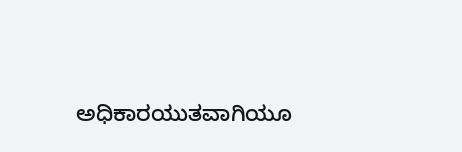ಅಧಿಕಾರಯುತವಾಗಿಯೂ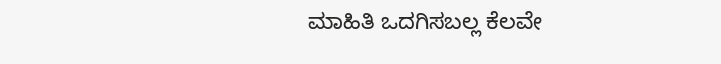ಮಾಹಿತಿ ಒದಗಿಸಬಲ್ಲ ಕೆಲವೇ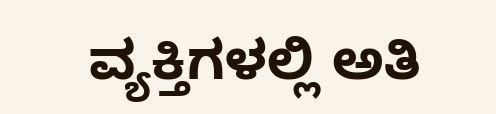ವ್ಯಕ್ತಿಗಳಲ್ಲಿ ಅತಿ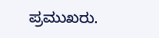ಪ್ರಮುಖರು.